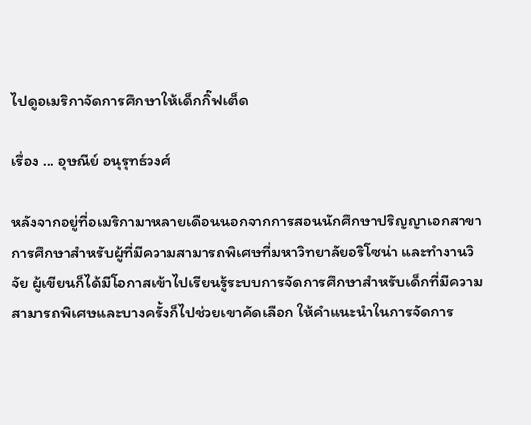ไปดูอเมริกาจัดการศึกษาให้เด็กกิ๊ฟเต็ด

เรื่อง ... อุษณีย์ อนุรุทธ์วงศ์

หลังจากอยู่ที่อเมริกามาหลายเดือนนอกจากการสอนนักศึกษาปริญญาเอกสาขาการศึกษาสำหรับผู้ที่มีความสามารถพิเศษที่มหาวิทยาลัยอริโซน่า และทำงานวิจัย ผู้เขียนก็ได้มีโอกาสเข้าไปเรียนรู้ระบบการจัดการศึกษาสำหรับเด็กที่มีความสามารถพิเศษและบางครั้งก็ไปช่วยเขาคัดเลือก ให้คำแนะนำในการจัดการ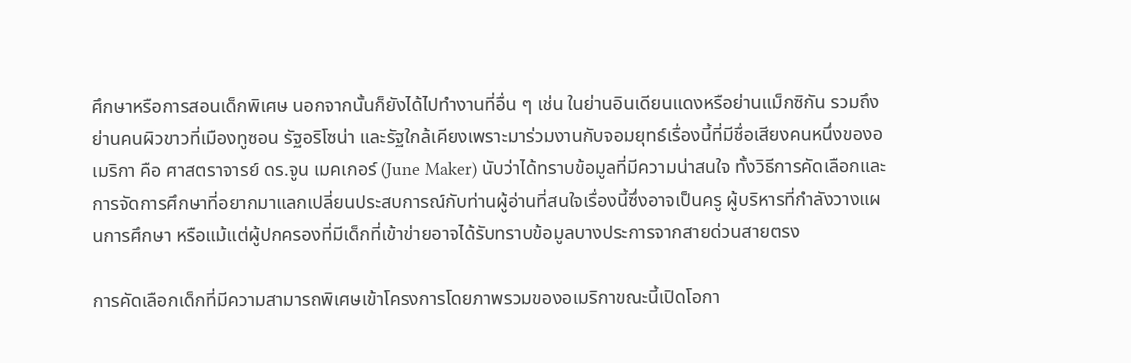ศึกษาหรือการสอนเด็กพิเศษ นอกจากนั้นก็ยังได้ไปทำงานที่อื่น ๆ เช่น ในย่านอินเดียนแดงหรือย่านแม็กซิกัน รวมถึงย่านคนผิวขาวที่เมืองทูซอน รัฐอริโซน่า และรัฐใกล้เคียงเพราะมาร่วมงานกับจอมยุทธ์เรื่องนี้ที่มีชื่อเสียงคนหนึ่งของอเมริกา คือ ศาสตราจารย์ ดร.จูน เมคเกอร์ (June Maker) นับว่าได้ทราบข้อมูลที่มีความน่าสนใจ ทั้งวิธีการคัดเลือกและการจัดการศึกษาที่อยากมาแลกเปลี่ยนประสบการณ์กับท่านผู้อ่านที่สนใจเรื่องนี้ซึ่งอาจเป็นครู ผู้บริหารที่กำลังวางแผนการศึกษา หรือแม้แต่ผู้ปกครองที่มีเด็กที่เข้าข่ายอาจได้รับทราบข้อมูลบางประการจากสายด่วนสายตรง

การคัดเลือกเด็กที่มีความสามารถพิเศษเข้าโครงการโดยภาพรวมของอเมริกาขณะนี้เปิดโอกา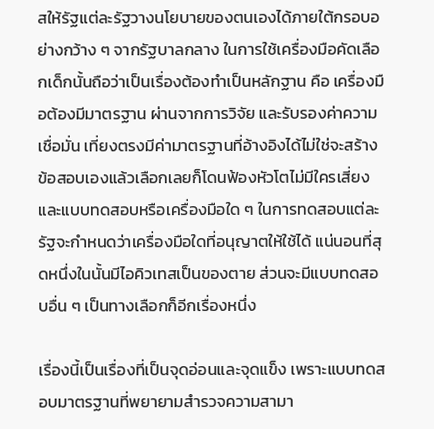สให้รัฐแต่ละรัฐวางนโยบายของตนเองได้ภายใต้กรอบอย่างกว้าง ๆ จากรัฐบาลกลาง ในการใช้เครื่องมือคัดเลือกเด็กนั้นถือว่าเป็นเรื่องต้องทำเป็นหลักฐาน คือ เครื่องมือต้องมีมาตรฐาน ผ่านจากการวิจัย และรับรองค่าความเชื่อมั่น เที่ยงตรงมีค่ามาตรฐานที่อ้างอิงได้ไม่ใช่จะสร้างข้อสอบเองแล้วเลือกเลยก็โดนฟ้องหัวโตไม่มีใครเสี่ยง และแบบทดสอบหรือเครื่องมือใด ๆ ในการทดสอบแต่ละรัฐจะกำหนดว่าเครื่องมือใดที่อนุญาตให้ใช้ได้ แน่นอนที่สุดหนึ่งในนั้นมีไอคิวเทสเป็นของตาย ส่วนจะมีแบบทดสอบอื่น ๆ เป็นทางเลือกก็อีกเรื่องหนึ่ง

เรื่องนี้เป็นเรื่องที่เป็นจุดอ่อนและจุดแข็ง เพราะแบบทดสอบมาตรฐานที่พยายามสำรวจความสามา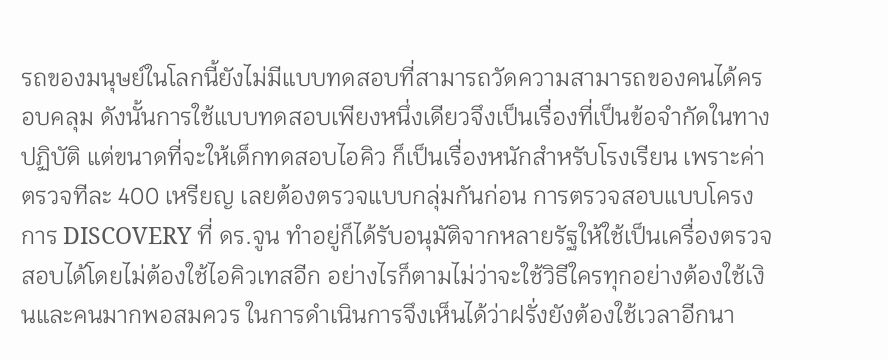รถของมนุษย์ในโลกนี้ยังไม่มีแบบทดสอบที่สามารถวัดความสามารถของคนได้ครอบคลุม ดังนั้นการใช้แบบทดสอบเพียงหนึ่งเดียวจึงเป็นเรื่องที่เป็นข้อจำกัดในทางปฏิบัติ แต่ขนาดที่จะให้เด็กทดสอบไอคิว ก็เป็นเรื่องหนักสำหรับโรงเรียน เพราะค่าตรวจทีละ 400 เหรียญ เลยต้องตรวจแบบกลุ่มกันก่อน การตรวจสอบแบบโครงการ DISCOVERY ที่ ดร.จูน ทำอยู่ก็ได้รับอนุมัติจากหลายรัฐให้ใช้เป็นเครื่องตรวจสอบได้โดยไม่ต้องใช้ไอคิวเทสอีก อย่างไรก็ตามไม่ว่าจะใช้วิธีใครทุกอย่างต้องใช้เงินและคนมากพอสมควร ในการดำเนินการจึงเห็นได้ว่าฝรั่งยังต้องใช้เวลาอีกนา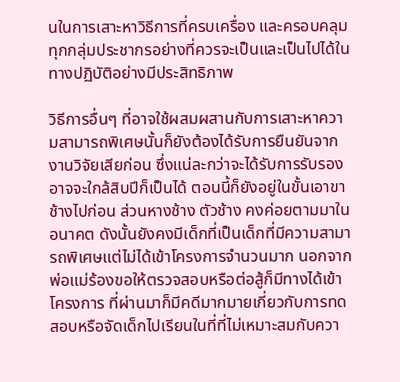นในการเสาะหาวิธีการที่ครบเครื่อง และครอบคลุมทุกกลุ่มประชากรอย่างที่ควรจะเป็นและเป็นไปได้ในทางปฏิบัติอย่างมีประสิทธิภาพ

วิธีการอื่นๆ ที่อาจใช้ผสมผสานกับการเสาะหาความสามารถพิเศษนั้นก็ยังต้องได้รับการยืนยันจากงานวิจัยเสียก่อน ซึ่งแน่ละกว่าจะได้รับการรับรองอาจจะใกล้สิบปีก็เป็นได้ ตอนนี้ก็ยังอยู่ในขั้นเอาขาช้างไปก่อน ส่วนหางช้าง ตัวช้าง คงค่อยตามมาในอนาคต ดังนั้นยังคงมีเด็กที่เป็นเด็กที่มีความสามารถพิเศษแต่ไม่ได้เข้าโครงการจำนวนมาก นอกจากพ่อแม่ร้องขอให้ตรวจสอบหรือต่อสู้ก็มีทางได้เข้าโครงการ ที่ผ่านมาก็มีคดีมากมายเกี่ยวกับการทดสอบหรือจัดเด็กไปเรียนในที่ที่ไม่เหมาะสมกับควา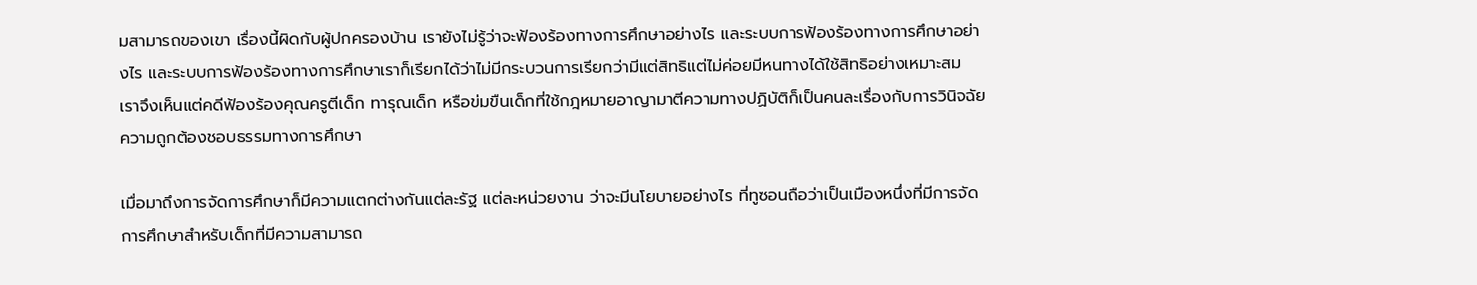มสามารถของเขา เรื่องนี้ผิดกับผู้ปกครองบ้าน เรายังไม่รู้ว่าจะฟ้องร้องทางการศึกษาอย่างไร และระบบการฟ้องร้องทางการศึกษาอย่างไร และระบบการฟ้องร้องทางการศึกษาเราก็เรียกได้ว่าไม่มีกระบวนการเรียกว่ามีแต่สิทธิแต่ไม่ค่อยมีหนทางได้ใช้สิทธิอย่างเหมาะสม เราจึงเห็นแต่คดีฟ้องร้องคุณครูตีเด็ก ทารุณเด็ก หรือข่มขืนเด็กที่ใช้กฎหมายอาญามาตีความทางปฏิบัติก็เป็นคนละเรื่องกับการวินิจฉัยความถูกต้องชอบธรรมทางการศึกษา

เมื่อมาถึงการจัดการศึกษาก็มีความแตกต่างกันแต่ละรัฐ แต่ละหน่วยงาน ว่าจะมีนโยบายอย่างไร ที่ทูซอนถือว่าเป็นเมืองหนึ่งที่มีการจัดการศึกษาสำหรับเด็กที่มีความสามารถ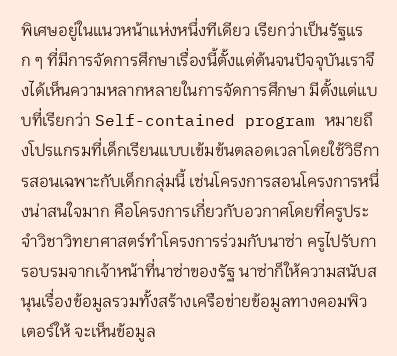พิเศษอยู่ในแนวหน้าแห่งหนึ่งทีเดียว เรียกว่าเป็นรัฐแรก ๆ ที่มีการจัดการศึกษาเรื่องนี้ตั้งแต่ต้นจนปัจจุบันเราจึงได้เห็นความหลากหลายในการจัดการศึกษา มีตั้งแต่แบบที่เรียกว่า Self-contained program หมายถึงโปรแกรมที่เด็กเรียนแบบเข้มข้นตลอดเวลาโดยใช้วิธีการสอนเฉพาะกับเด็กกลุ่มนี้ เช่นโครงการสอนโครงการหนึ่งน่าสนใจมาก คือโครงการเกี่ยวกับอวกาศโดยที่ครูประจำวิชาวิทยาศาสตร์ทำโครงการร่วมกับนาซ่า ครูไปรับการอบรมจากเจ้าหน้าที่นาซ่าของรัฐ นาซ่าก็ให้ความสนับสนุนเรื่องข้อมูลรวมทั้งสร้างเครือข่ายข้อมูลทางคอมพิวเตอร์ให้ จะเห็นข้อมูล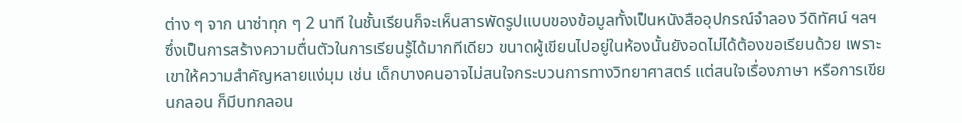ต่าง ๆ จาก นาซ่าทุก ๆ 2 นาที ในชั้นเรียนก็จะเห็นสารพัดรูปแบบของข้อมูลทั้งเป็นหนังสืออุปกรณ์จำลอง วีดิทัศน์ ฯลฯ ซึ่งเป็นการสร้างความตื่นตัวในการเรียนรู้ได้มากทีเดียว ขนาดผู้เขียนไปอยู่ในห้องนั้นยังอดไม่ได้ต้องขอเรียนด้วย เพราะเขาให้ความสำคัญหลายแง่มุม เช่น เด็กบางคนอาจไม่สนใจกระบวนการทางวิทยาศาสตร์ แต่สนใจเรื่องภาษา หรือการเขียนกลอน ก็มีบทกลอน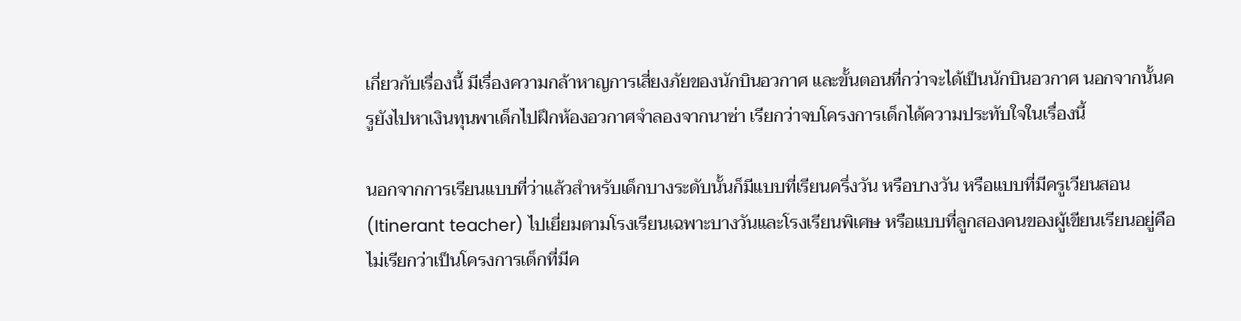เกี่ยวกับเรื่องนี้ มีเรื่องความกล้าหาญการเสี่ยงภัยของนักบินอวกาศ และขั้นตอนที่กว่าจะได้เป็นนักบินอวกาศ นอกจากนั้นครูยังไปหาเงินทุนพาเด็กไปฝึกห้องอวกาศจำลองจากนาซ่า เรียกว่าจบโครงการเด็กได้ความประทับใจในเรื่องนี้

นอกจากการเรียนแบบที่ว่าแล้วสำหรับเด็กบางระดับนั้นก็มีแบบที่เรียนครึ่งวัน หรือบางวัน หรือแบบที่มีครูเวียนสอน (Itinerant teacher) ไปเยี่ยมตามโรงเรียนเฉพาะบางวันและโรงเรียนพิเศษ หรือแบบที่ลูกสองคนของผู้เขียนเรียนอยู่คือไม่เรียกว่าเป็นโครงการเด็กที่มีค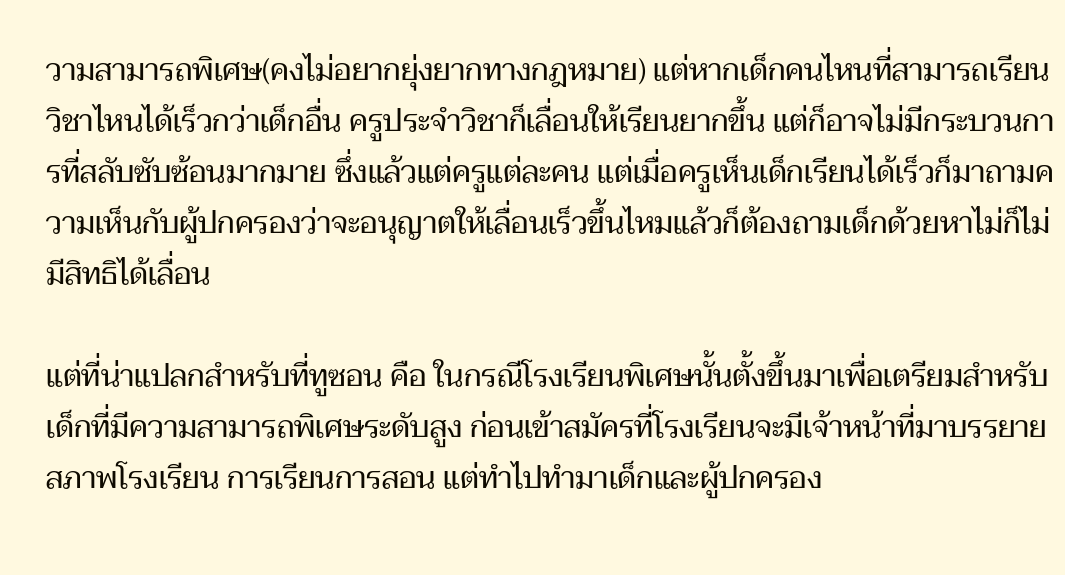วามสามารถพิเศษ(คงไม่อยากยุ่งยากทางกฎหมาย) แต่หากเด็กคนไหนที่สามารถเรียนวิชาไหนได้เร็วกว่าเด็กอื่น ครูประจำวิชาก็เลื่อนให้เรียนยากขึ้น แต่ก็อาจไม่มีกระบวนการที่สลับซับซ้อนมากมาย ซึ่งแล้วแต่ครูแต่ละคน แต่เมื่อครูเห็นเด็กเรียนได้เร็วก็มาถามความเห็นกับผู้ปกครองว่าจะอนุญาตให้เลื่อนเร็วขึ้นไหมแล้วก็ต้องถามเด็กด้วยหาไม่ก็ไม่มีสิทธิได้เลื่อน

แต่ที่น่าแปลกสำหรับที่ทูซอน คือ ในกรณีโรงเรียนพิเศษนั้นตั้งขึ้นมาเพื่อเตรียมสำหรับเด็กที่มีความสามารถพิเศษระดับสูง ก่อนเข้าสมัครที่โรงเรียนจะมีเจ้าหน้าที่มาบรรยายสภาพโรงเรียน การเรียนการสอน แต่ทำไปทำมาเด็กและผู้ปกครอง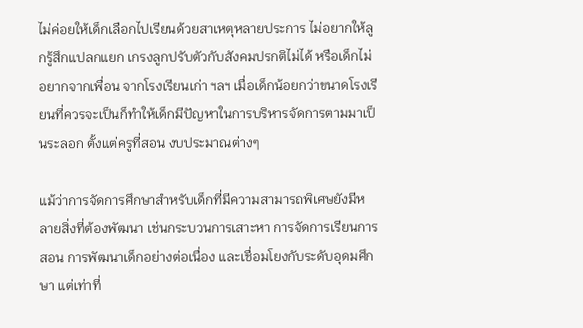ไม่ค่อยให้เด็กเลือกไปเรียนด้วยสาเหตุหลายประการ ไม่อยากให้ลูกรู้สึกแปลกแยก เกรงลูกปรับตัวกับสังคมปรกติไม่ได้ หรือเด็กไม่อยากจากเพื่อน จากโรงเรียนเก่า ฯลฯ เมื่อเด็กน้อยกว่าขนาดโรงเรียนที่ควรจะเป็นก็ทำให้เด็กมีปัญหาในการบริหารจัดการตามมาเป็นระลอก ตั้งแต่ครูที่สอน งบประมาณต่างๆ

แม้ว่าการจัดการศึกษาสำหรับเด็กที่มีความสามารถพิเศษยังมีหลายสิ่งที่ต้องพัฒนา เช่นกระบวนการเสาะหา การจัดการเรียนการสอน การพัฒนาเด็กอย่างต่อเนื่อง และเชื่อมโยงกับระดับอุดมศึกษา แต่เท่าที่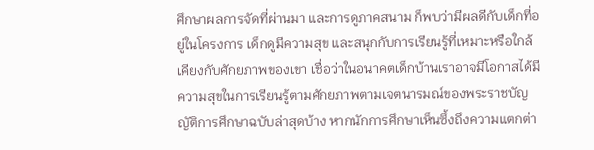ศึกษาผลการจัดที่ผ่านมา และการดูภาคสนาม ก็พบว่ามีผลดีกับเด็กที่อยู่ในโครงการ เด็กดูมีความสุข และสนุกกับการเรียนรู้ที่เหมาะหรือใกล้เคียงกับศักยภาพของเขา เชื่อว่าในอนาคตเด็กบ้านเราอาจมีโอกาสได้มีความสุขในการเรียนรู้ตามศักยภาพตามเจตนารมณ์ของพระราชบัญญัติการศึกษาฉบับล่าสุดบ้าง หากนักการศึกษาเห็นซึ้งถึงความแตกต่า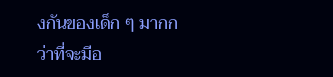งกันของเด็ก ๆ มากกว่าที่จะมีอ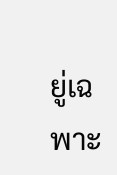ยู่เฉพาะ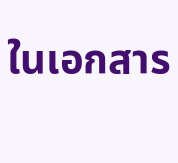ในเอกสาร